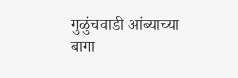गुळुंचवाडी आंब्याच्या बागा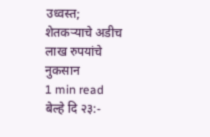उध्वस्त; शेतकऱ्याचे अडीच लाख रुपयांचे नुकसान
1 min read
बेल्हे दि २३:-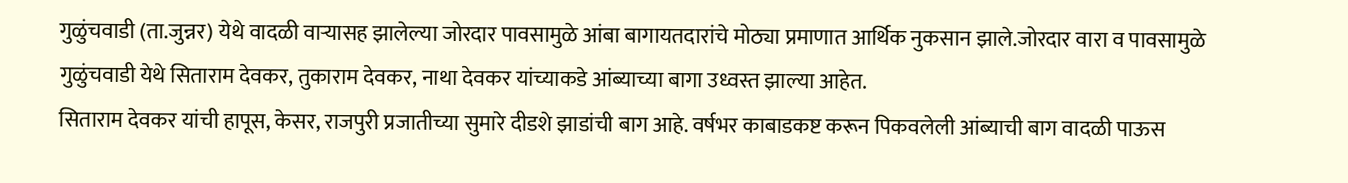गुळुंचवाडी (ता.जुन्नर) येथे वादळी वाऱ्यासह झालेल्या जोरदार पावसामुळे आंबा बागायतदारांचे मोठ्या प्रमाणात आर्थिक नुकसान झाले.जोरदार वारा व पावसामुळे
गुळुंचवाडी येथे सिताराम देवकर, तुकाराम देवकर, नाथा देवकर यांच्याकडे आंब्याच्या बागा उध्वस्त झाल्या आहेत.
सिताराम देवकर यांची हापूस, केसर, राजपुरी प्रजातीच्या सुमारे दीडशे झाडांची बाग आहे. वर्षभर काबाडकष्ट करून पिकवलेली आंब्याची बाग वादळी पाऊस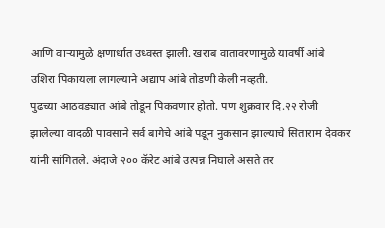आणि वाऱ्यामुळे क्षणार्धात उध्वस्त झाली. खराब वातावरणामुळे यावर्षी आंबे उशिरा पिकायला लागल्याने अद्याप आंबे तोडणी केली नव्हती.
पुढच्या आठवड्यात आंबे तोडून पिकवणार होतो. पण शुक्रवार दि.२२ रोजी झालेल्या वादळी पावसाने सर्व बागेचे आंबे पडून नुकसान झाल्याचे सिताराम देवकर यांनी सांगितले. अंदाजे २०० कॅरेट आंबे उत्पन्न निघाले असते तर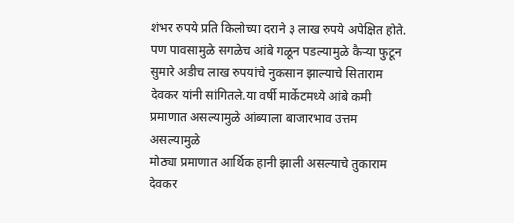शंभर रुपये प्रति किलोच्या दराने ३ लाख रुपये अपेक्षित होते.
पण पावसामुळे सगळेच आंबे गळून पडल्यामुळे कैऱ्या फुटून सुमारे अडीच लाख रुपयांचे नुकसान झाल्याचे सिताराम देवकर यांनी सांगितले.या वर्षी मार्केटमध्ये आंबे कमी प्रमाणात असल्यामुळे आंब्याला बाजारभाव उत्तम असल्यामुळे
मोठ्या प्रमाणात आर्थिक हानी झाली असल्याचे तुकाराम देवकर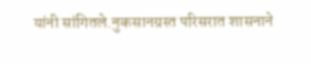यांनी सांगितले.नुकसानग्रस्त परिसरात शासनाने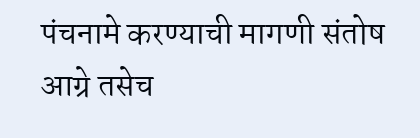पंचनामे करण्याची मागणी संतोष आग्रे तसेच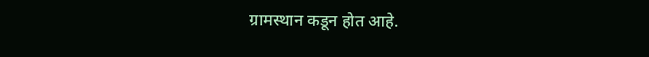ग्रामस्थान कडून होत आहे.